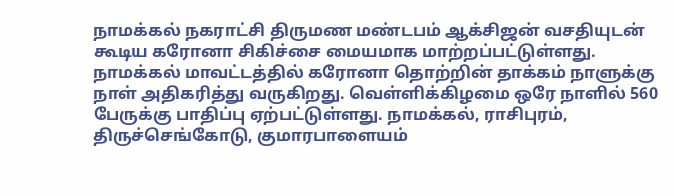நாமக்கல் நகராட்சி திருமண மண்டபம் ஆக்சிஜன் வசதியுடன் கூடிய கரோனா சிகிச்சை மையமாக மாற்றப்பட்டுள்ளது.
நாமக்கல் மாவட்டத்தில் கரோனா தொற்றின் தாக்கம் நாளுக்கு நாள் அதிகரித்து வருகிறது. வெள்ளிக்கிழமை ஒரே நாளில் 560 பேருக்கு பாதிப்பு ஏற்பட்டுள்ளது. நாமக்கல், ராசிபுரம், திருச்செங்கோடு, குமாரபாளையம்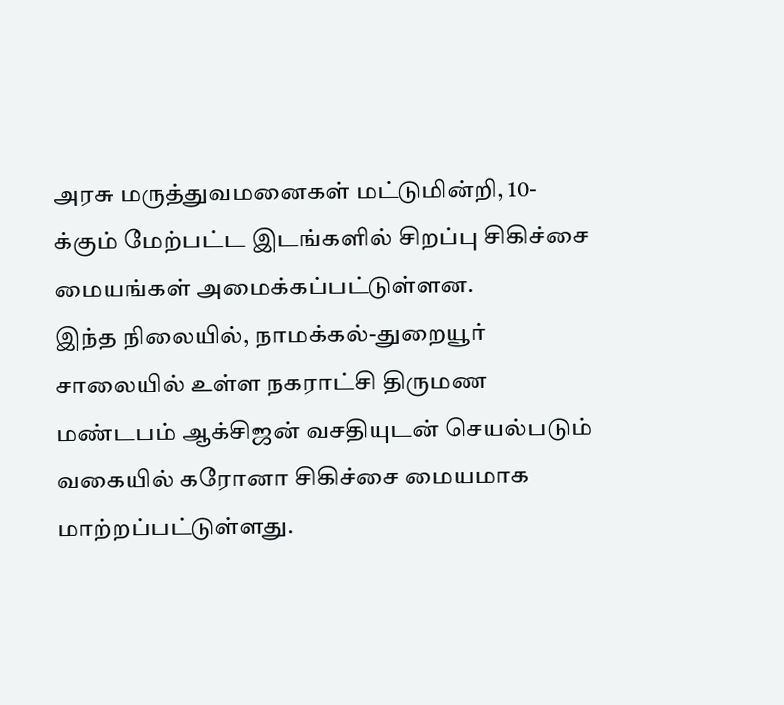அரசு மருத்துவமனைகள் மட்டுமின்றி, 10-க்கும் மேற்பட்ட இடங்களில் சிறப்பு சிகிச்சை மையங்கள் அமைக்கப்பட்டுள்ளன.
இந்த நிலையில், நாமக்கல்-துறையூர் சாலையில் உள்ள நகராட்சி திருமண மண்டபம் ஆக்சிஜன் வசதியுடன் செயல்படும் வகையில் கரோனா சிகிச்சை மையமாக மாற்றப்பட்டுள்ளது.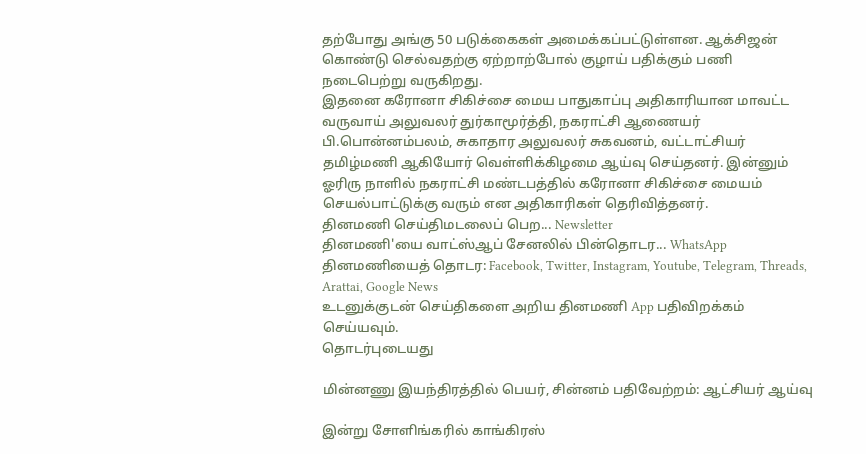தற்போது அங்கு 50 படுக்கைகள் அமைக்கப்பட்டுள்ளன. ஆக்சிஜன் கொண்டு செல்வதற்கு ஏற்றாற்போல் குழாய் பதிக்கும் பணி நடைபெற்று வருகிறது.
இதனை கரோனா சிகிச்சை மைய பாதுகாப்பு அதிகாரியான மாவட்ட வருவாய் அலுவலர் துர்காமூர்த்தி, நகராட்சி ஆணையர் பி.பொன்னம்பலம், சுகாதார அலுவலர் சுகவனம், வட்டாட்சியர் தமிழ்மணி ஆகியோர் வெள்ளிக்கிழமை ஆய்வு செய்தனர். இன்னும் ஓரிரு நாளில் நகராட்சி மண்டபத்தில் கரோனா சிகிச்சை மையம் செயல்பாட்டுக்கு வரும் என அதிகாரிகள் தெரிவித்தனர்.
தினமணி செய்திமடலைப் பெற... Newsletter
தினமணி'யை வாட்ஸ்ஆப் சேனலில் பின்தொடர... WhatsApp
தினமணியைத் தொடர: Facebook, Twitter, Instagram, Youtube, Telegram, Threads, Arattai, Google News
உடனுக்குடன் செய்திகளை அறிய தினமணி App பதிவிறக்கம் செய்யவும்.
தொடர்புடையது

மின்னணு இயந்திரத்தில் பெயர், சின்னம் பதிவேற்றம்: ஆட்சியர் ஆய்வு

இன்று சோளிங்கரில் காங்கிரஸ்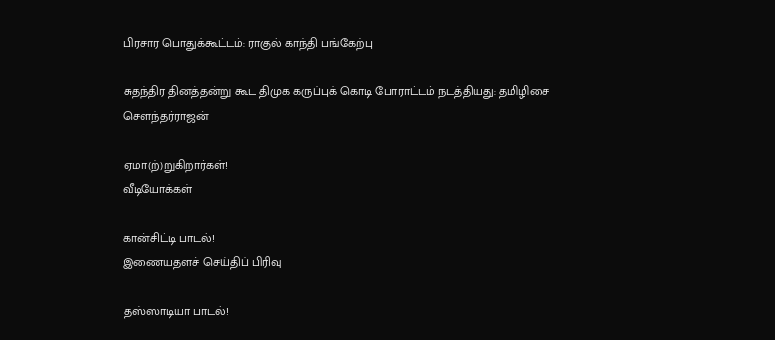பிரசார பொதுக்கூட்டம்: ராகுல் காந்தி பங்கேற்பு

சுதந்திர தினத்தன்று கூட திமுக கருப்புக் கொடி போராட்டம் நடத்தியது: தமிழிசை செளந்தர்ராஜன்

ஏமா(ற்)றுகிறார்கள்!
வீடியோக்கள்

கான்சிட்டி பாடல்!
இணையதளச் செய்திப் பிரிவு

தஸ்ஸாடியா பாடல்!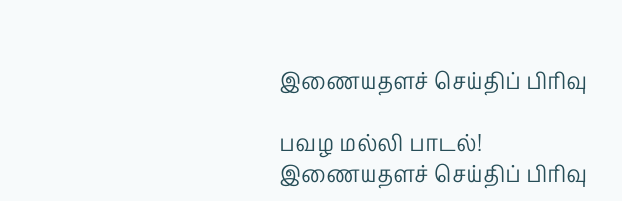இணையதளச் செய்திப் பிரிவு

பவழ மல்லி பாடல்!
இணையதளச் செய்திப் பிரிவு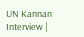UN Kannan Interview |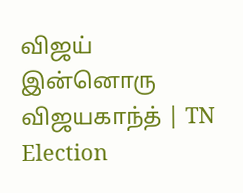விஜய் இன்னொரு விஜயகாந்த் | TN Election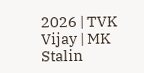2026 | TVK Vijay | MK Stalin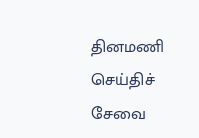தினமணி செய்திச் சேவை